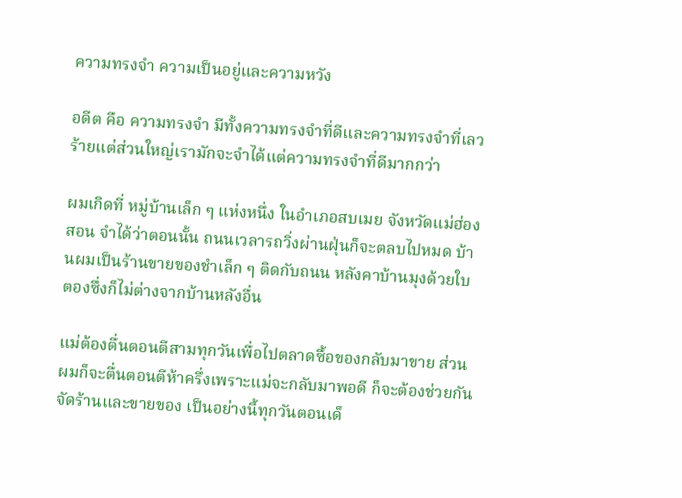ความทรงจำ ความเป็นอยู่และความหวัง

อดีต คือ ความทรงจำ มีทั้งความทรงจำที่ดีและความทรงจำที่เลวร้ายแต่ส่วนใหญ่เรามักจะจำได้แต่ความทรงจำที่ดีมากกว่า

ผมเกิดที่ หมู่บ้านเล็ก ๆ แห่งหนึ่ง ในอำเภอสบเมย จังหวัดแม่ฮ่องสอน จำได้ว่าตอนนั้น ถนนเวลารถวิ่งผ่านฝุ่นก็จะตลบไปหมด บ้านผมเป็นร้านขายของชำเล็ก ๆ ติดกับถนน หลังคาบ้านมุงด้วยใบตองซึ่งก็ไม่ต่างจากบ้านหลังอื่น

แม่ต้องตื่นตอนตีสามทุกวันเพื่อไปตลาดซื้อของกลับมาขาย ส่วนผมก็จะตื่นตอนตีห้าครึ่งเพราะแม่จะกลับมาพอดี ก็จะต้องช่วยกันจัดร้านและขายของ เป็นอย่างนี้ทุกวันตอนเด็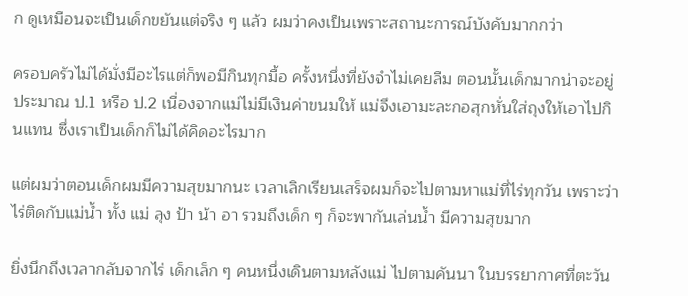ก ดูเหมือนจะเป็นเด็กขยันแต่จริง ๆ แล้ว ผมว่าคงเป็นเพราะสถานะการณ์บังคับมากกว่า

ครอบครัวไม่ได้มั่งมีอะไรแต่ก็พอมีกินทุกมื้อ ครั้งหนึ่งที่ยังจำไม่เคยลืม ตอนนั้นเด็กมากน่าจะอยู่ประมาณ ป.1 หรือ ป.2 เนื่องจากแม่ไม่มีเงินค่าขนมให้ แม่จึงเอามะละกอสุกหั่นใส่ถุงให้เอาไปกินแทน ซึ่งเราเป็นเด็กก็ไม่ได้คิดอะไรมาก

แต่ผมว่าตอนเด็กผมมีความสุขมากนะ เวลาเลิกเรียนเสร็จผมก็จะไปตามหาแม่ที่ไร่ทุกวัน เพราะว่าไร่ติดกับแม่น้ำ ทั้ง แม่ ลุง ป้า น้า อา รวมถึงเด็ก ๆ ก็จะพากันเล่นน้ำ มีความสุขมาก

ยิ่งนึกถึงเวลากลับจากไร่ เด็กเล็ก ๆ คนหนึ่งเดินตามหลังแม่ ไปตามคันนา ในบรรยากาศที่ตะวัน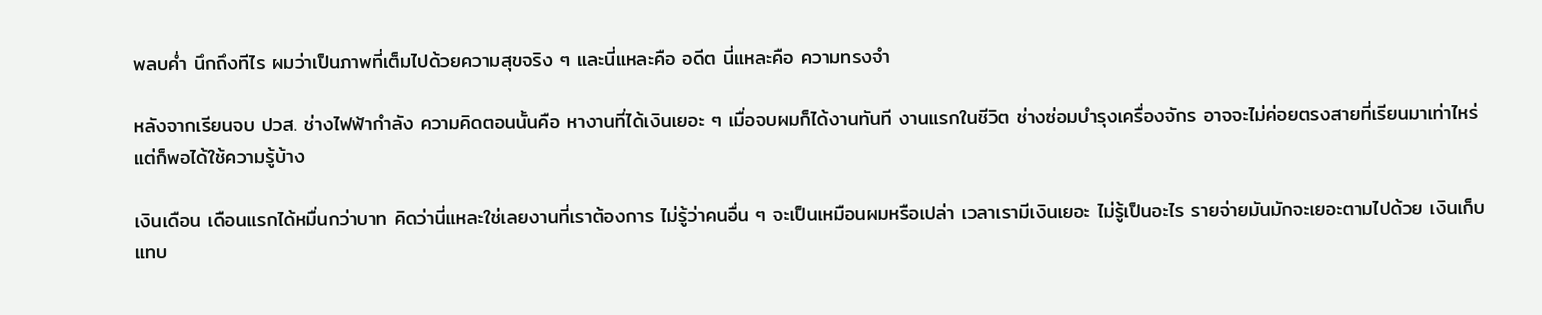พลบค่ำ นึกถึงทีไร ผมว่าเป็นภาพที่เต็มไปด้วยความสุขจริง ๆ และนี่แหละคือ อดีต นี่แหละคือ ความทรงจำ

หลังจากเรียนจบ ปวส. ช่างไฟฟ้ากำลัง ความคิดตอนนั้นคือ หางานที่ได้เงินเยอะ ๆ เมื่อจบผมก็ได้งานทันที งานแรกในชีวิต ช่างซ่อมบำรุงเครื่องจักร อาจจะไม่ค่อยตรงสายที่เรียนมาเท่าไหร่ แต่ก็พอได้ใช้ความรู้บ้าง

เงินเดือน เดือนแรกได้หมื่นกว่าบาท คิดว่านี่แหละใช่เลยงานที่เราต้องการ ไม่รู้ว่าคนอื่น ๆ จะเป็นเหมือนผมหรือเปล่า เวลาเรามีเงินเยอะ ไม่รู้เป็นอะไร รายจ่ายมันมักจะเยอะตามไปด้วย เงินเก็บแทบ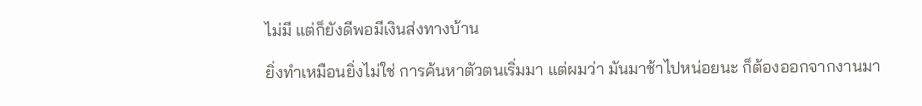ไม่มี แต่ก็ยังดีพอมีเงินส่งทางบ้าน

ยิ่งทำเหมือนยิ่งไม่ใช่ การค้นหาตัวตนเริ่มมา แต่ผมว่า มันมาช้าไปหน่อยนะ ก็ต้องออกจากงานมา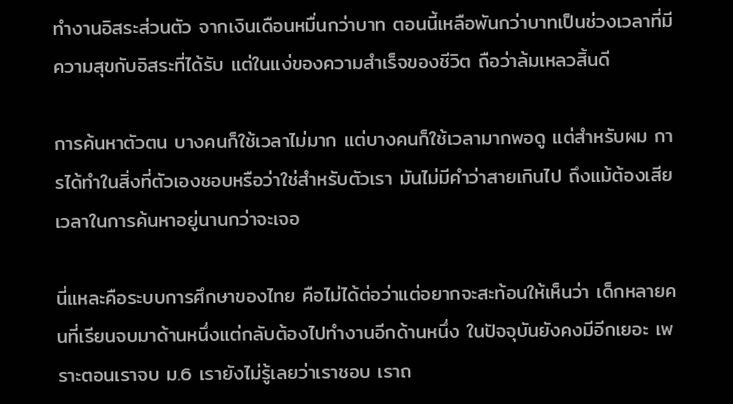ทำงานอิสระส่วนตัว จากเงินเดือนหมื่นกว่าบาท ตอนนี้เหลือพันกว่าบาทเป็นช่วงเวลาที่มีความสุขกับอิสระที่ได้รับ แต่ในแง่ของความสำเร็จของชีวิต ถือว่าล้มเหลวสิ้นดี

การค้นหาตัวตน บางคนก็ใช้เวลาไม่มาก แต่บางคนก็ใช้เวลามากพอดู แต่สำหรับผม การได้ทำในสิ่งที่ตัวเองชอบหรือว่าใช่สำหรับตัวเรา มันไม่มีคำว่าสายเกินไป ถึงแม้ต้องเสียเวลาในการค้นหาอยู่นานกว่าจะเจอ

นี่แหละคือระบบการศึกษาของไทย คือไม่ได้ต่อว่าแต่อยากจะสะท้อนให้เห็นว่า เด็กหลายคนที่เรียนจบมาด้านหนึ่งแต่กลับต้องไปทำงานอีกด้านหนึ่ง ในปัจจุบันยังคงมีอีกเยอะ เพราะตอนเราจบ ม.6 เรายังไม่รู้เลยว่าเราชอบ เราถ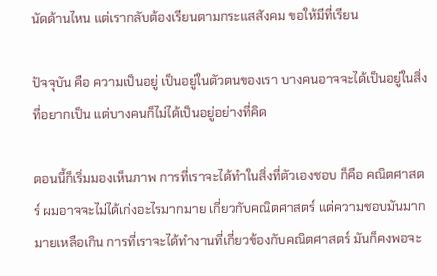นัดด้านไหน แต่เรากลับต้องเรียนตามกระแสสังคม ขอให้มีที่เรียน

ปัจจุบัน คือ ความเป็นอยู่ เป็นอยู่ในตัวตนของเรา บางคนอาจจะได้เป็นอยู่ในสิ่งที่อยากเป็น แต่บางคนก็ไม่ได้เป็นอยู่อย่างที่คิด

ตอนนี้ก็เริ่มมองเห็นภาพ การที่เราจะได้ทำในสิ่งที่ตัวเองชอบ ก็คือ คณิตศาสตร์ ผมอาจจะไม่ได้เก่งอะไรมากมาย เกี่ยวกับคณิตศาสตร์ แต่ความชอบมันมากมายเหลือเกิน การที่เราจะได้ทำงานที่เกี่ยวข้องกับคณิตศาสตร์ มันก็คงพอจะ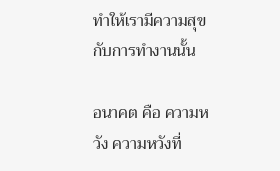ทำให้เรามีความสุขกับการทำงานนั้น

อนาคต คือ ความหวัง ความหวังที่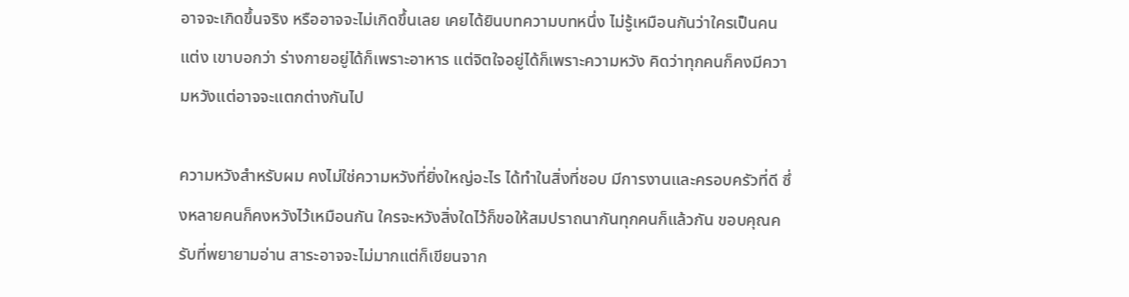อาจจะเกิดขึ้นจริง หรืออาจจะไม่เกิดขึ้นเลย เคยได้ยินบทความบทหนึ่ง ไม่รู้เหมือนกันว่าใครเป็นคนแต่ง เขาบอกว่า ร่างกายอยู่ได้ก็เพราะอาหาร แต่จิตใจอยู่ได้ก็เพราะความหวัง คิดว่าทุกคนก็คงมีความหวังแต่อาจจะแตกต่างกันไป

ความหวังสำหรับผม คงไม่ใช่ความหวังที่ยิ่งใหญ่อะไร ได้ทำในสิ่งที่ชอบ มีการงานและครอบครัวที่ดี ซึ่งหลายคนก็คงหวังไว้เหมือนกัน ใครจะหวังสิ่งใดไว้ก็ขอให้สมปราถนากันทุกคนก็แล้วกัน ขอบคุณครับที่พยายามอ่าน สาระอาจจะไม่มากแต่ก็เขียนจาก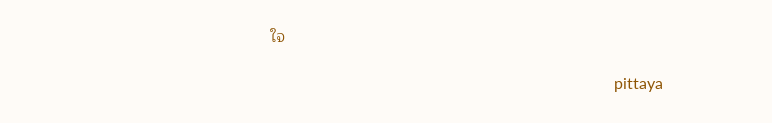ใจ

                                                                                      pittaya